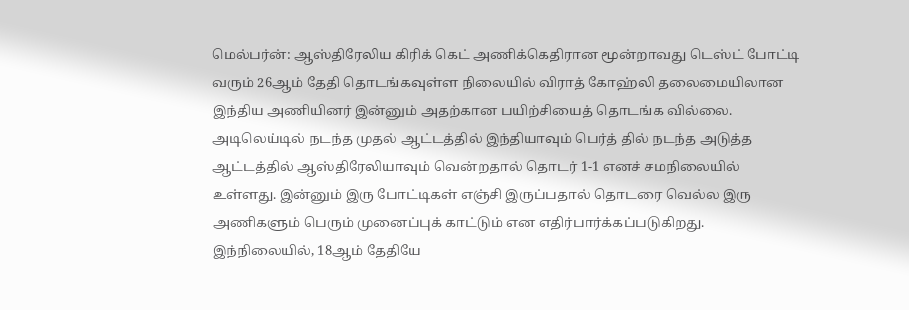மெல்பர்ன்: ஆஸ்திரேலிய கிரிக் கெட் அணிக்கெதிரான மூன்றாவது டெஸ்ட் போட்டி வரும் 26ஆம் தேதி தொடங்கவுள்ள நிலையில் விராத் கோஹ்லி தலைமையிலான இந்திய அணியினர் இன்னும் அதற்கான பயிற்சியைத் தொடங்க வில்லை. அடிலெய்டில் நடந்த முதல் ஆட்டத்தில் இந்தியாவும் பெர்த் தில் நடந்த அடுத்த ஆட்டத்தில் ஆஸ்திரேலியாவும் வென்றதால் தொடர் 1-1 எனச் சமநிலையில் உள்ளது. இன்னும் இரு போட்டிகள் எஞ்சி இருப்பதால் தொடரை வெல்ல இரு அணிகளும் பெரும் முனைப்புக் காட்டும் என எதிர்பார்க்கப்படுகிறது. இந்நிலையில், 18ஆம் தேதியே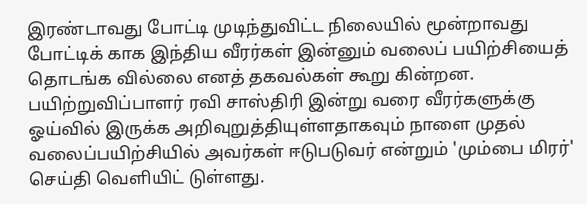இரண்டாவது போட்டி முடிந்துவிட்ட நிலையில் மூன்றாவது போட்டிக் காக இந்திய வீரர்கள் இன்னும் வலைப் பயிற்சியைத் தொடங்க வில்லை எனத் தகவல்கள் கூறு கின்றன. பயிற்றுவிப்பாளர் ரவி சாஸ்திரி இன்று வரை வீரர்களுக்கு ஓய்வில் இருக்க அறிவுறுத்தியுள்ளதாகவும் நாளை முதல் வலைப்பயிற்சியில் அவர்கள் ஈடுபடுவர் என்றும் 'மும்பை மிரர்' செய்தி வெளியிட் டுள்ளது.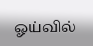ஓய்வில்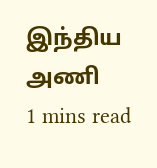இந்திய அணி
1 mins read